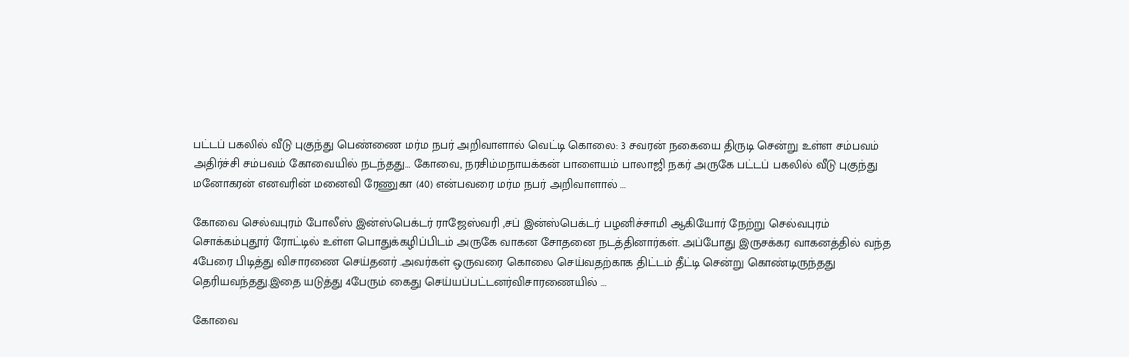பட்டப் பகலில் வீடு புகுந்து பெண்ணை மர்ம நபர் அறிவாளால் வெட்டி கொலை: 3 சவரன் நகையை திருடி சென்று உள்ள சம்பவம் அதிர்ச்சி சம்பவம் கோவையில் நடந்தது… கோவை, நரசிம்மநாயக்கன் பாளையம் பாலாஜி நகர் அருகே பட்டப் பகலில் வீடு புகுந்து மனோகரன் எனவரின் மனைவி ரேணுகா (40) என்பவரை மர்ம நபர் அறிவாளால் ...

கோவை செல்வபுரம் போலீஸ் இன்ஸ்பெக்டர் ராஜேஸ்வரி ,சப் இன்ஸ்பெக்டர் பழனிச்சாமி ஆகியோர் நேற்று செல்வபுரம் சொக்கம்புதூர் ரோட்டில் உள்ள பொதுக்கழிப்பிடம் அருகே வாகன சோதனை நடத்தினார்கள். அப்போது இருசக்கர வாகனத்தில் வந்த 4பேரை பிடித்து விசாரணை செய்தனர் .அவர்கள் ஒருவரை கொலை செய்வதற்காக திட்டம் தீட்டி சென்று கொண்டிருந்தது தெரியவந்தது.இதை யடுத்து 4பேரும் கைது செய்யப்பட்டனர்விசாரணையில் ...

கோவை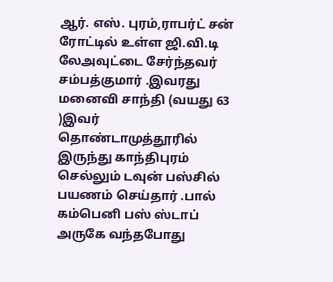ஆர். எஸ். புரம்,ராபர்ட் சன் ரோட்டில் உள்ள ஜி.வி.டி லேஅவுட்டை சேர்ந்தவர் சம்பத்குமார் .இவரது மனைவி சாந்தி (வயது 63 )இவர் தொண்டாமுத்தூரில் இருந்து காந்திபுரம் செல்லும் டவுன் பஸ்சில் பயணம் செய்தார் .பால் கம்பெனி பஸ் ஸ்டாப் அருகே வந்தபோது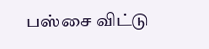பஸ்சை விட்டு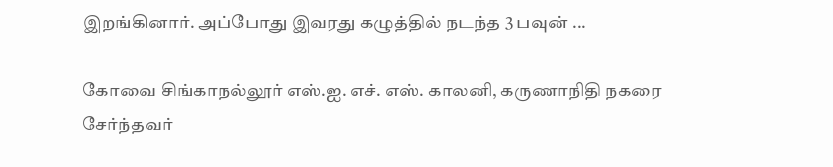இறங்கினார். அப்போது இவரது கழுத்தில் நடந்த 3 பவுன் ...

கோவை சிங்காநல்லூர் எஸ்.ஐ. எச். எஸ். காலனி, கருணாநிதி நகரை சேர்ந்தவர்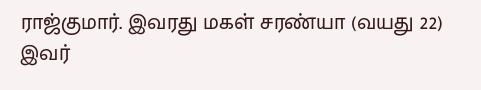ராஜ்குமார். இவரது மகள் சரண்யா (வயது 22) இவர்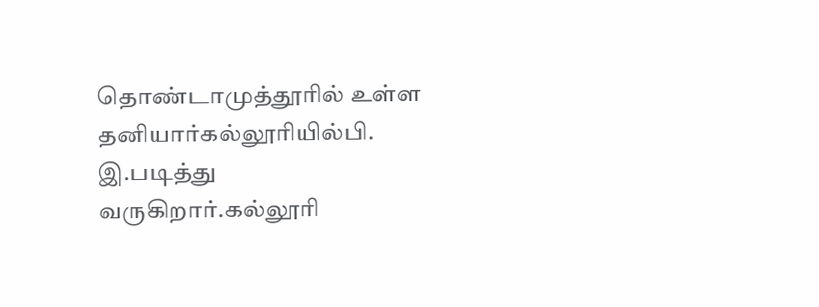தொண்டாமுத்தூரில் உள்ள தனியார்கல்லூரியில்பி. இ.படித்து வருகிறார்.கல்லூரி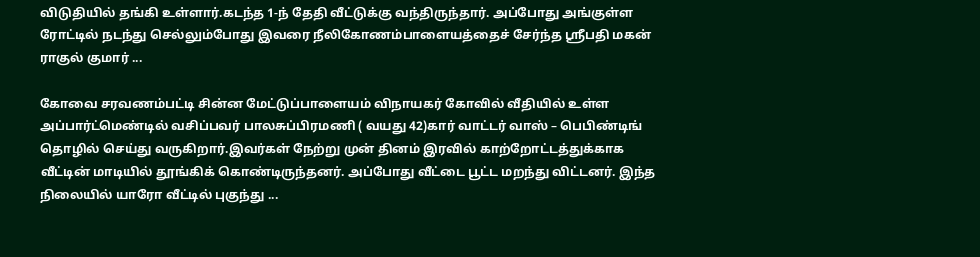விடுதியில் தங்கி உள்ளார்.கடந்த 1-ந் தேதி வீட்டுக்கு வந்திருந்தார். அப்போது அங்குள்ள ரோட்டில் நடந்து செல்லும்போது இவரை நீலிகோணம்பாளையத்தைச் சேர்ந்த ஸ்ரீபதி மகன் ராகுல் குமார் ...

கோவை சரவணம்பட்டி சின்ன மேட்டுப்பாளையம் விநாயகர் கோவில் வீதியில் உள்ள அப்பார்ட்மெண்டில் வசிப்பவர் பாலசுப்பிரமணி ( வயது 42)கார் வாட்டர் வாஸ் – பெபிண்டிங் தொழில் செய்து வருகிறார்.இவர்கள் நேற்று முன் தினம் இரவில் காற்றோட்டத்துக்காக வீட்டின் மாடியில் தூங்கிக் கொண்டிருந்தனர். அப்போது வீட்டை பூட்ட மறந்து விட்டனர். இந்த நிலையில் யாரோ வீட்டில் புகுந்து ...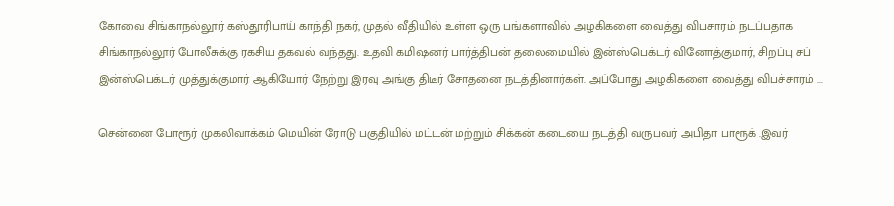கோவை சிங்காநல்லூர் கஸ்தூரிபாய் காந்தி நகர், முதல் வீதியில் உள்ள ஒரு பங்களாவில் அழகிகளை வைத்து விபசாரம் நடப்பதாக சிங்காநல்லூர் போலீசுக்கு ரகசிய தகவல் வந்தது. உதவி கமிஷனர் பார்த்திபன் தலைமையில் இன்ஸ்பெக்டர் வினோத்குமார், சிறப்பு சப் இன்ஸ்பெக்டர் முத்துக்குமார் ஆகியோர் நேற்று இரவு அங்கு திடீர் சோதனை நடத்தினார்கள். அப்போது அழகிகளை வைத்து விபச்சாரம் ...

சென்னை போரூர் முகலிவாக்கம் மெயின் ரோடு பகுதியில் மட்டன் மற்றும் சிக்கன் கடையை நடத்தி வருபவர் அபிதா பாரூக் .இவர்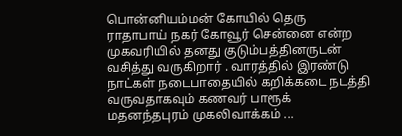பொன்னியம்மன் கோயில் தெரு ராதாபாய் நகர் கோவூர் சென்னை என்ற முகவரியில் தனது குடும்பத்தினருடன் வசித்து வருகிறார் . வாரத்தில் இரண்டு நாட்கள் நடைபாதையில் கறிக்கடை நடத்தி வருவதாகவும் கணவர் பாரூக் மதனந்தபுரம் முகலிவாக்கம் ...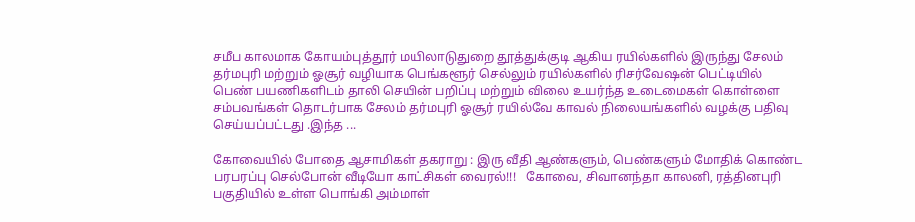சமீப காலமாக கோயம்புத்தூர் மயிலாடுதுறை தூத்துக்குடி ஆகிய ரயில்களில் இருந்து சேலம் தர்மபுரி மற்றும் ஓசூர் வழியாக பெங்களூர் செல்லும் ரயில்களில் ரிசர்வேஷன் பெட்டியில் பெண் பயணிகளிடம் தாலி செயின் பறிப்பு மற்றும் விலை உயர்ந்த உடைமைகள் கொள்ளை சம்பவங்கள் தொடர்பாக சேலம் தர்மபுரி ஓசூர் ரயில்வே காவல் நிலையங்களில் வழக்கு பதிவு செய்யப்பட்டது .இந்த ...

கோவையில் போதை ஆசாமிகள் தகராறு : இரு வீதி ஆண்களும், பெண்களும் மோதிக் கொண்ட பரபரப்பு செல்போன் வீடியோ காட்சிகள் வைரல்!!!   கோவை, சிவானந்தா காலனி, ரத்தினபுரி பகுதியில் உள்ள பொங்கி அம்மாள்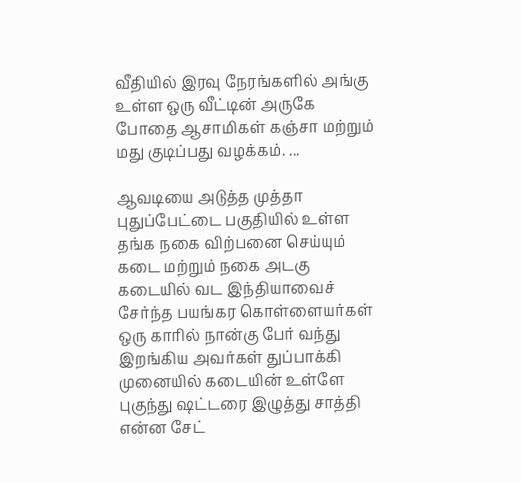வீதியில் இரவு நேரங்களில் அங்கு உள்ள ஒரு வீட்டின் அருகே போதை ஆசாமிகள் கஞ்சா மற்றும் மது குடிப்பது வழக்கம். ...

ஆவடியை அடுத்த முத்தா புதுப்பேட்டை பகுதியில் உள்ள தங்க நகை விற்பனை செய்யும் கடை மற்றும் நகை அடகு கடையில் வட இந்தியாவைச் சேர்ந்த பயங்கர கொள்ளையர்கள் ஒரு காரில் நான்கு பேர் வந்து இறங்கிய அவர்கள் துப்பாக்கி முனையில் கடையின் உள்ளே புகுந்து ஷட்டரை இழுத்து சாத்தி என்ன சேட்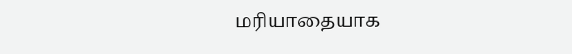மரியாதையாக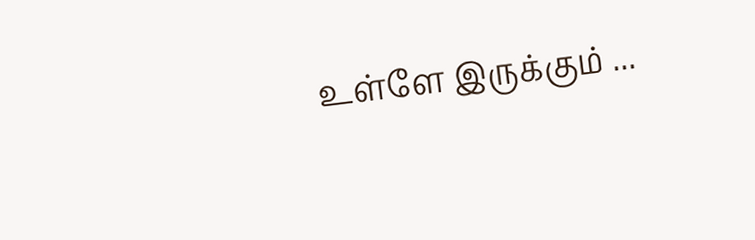உள்ளே இருக்கும் ...